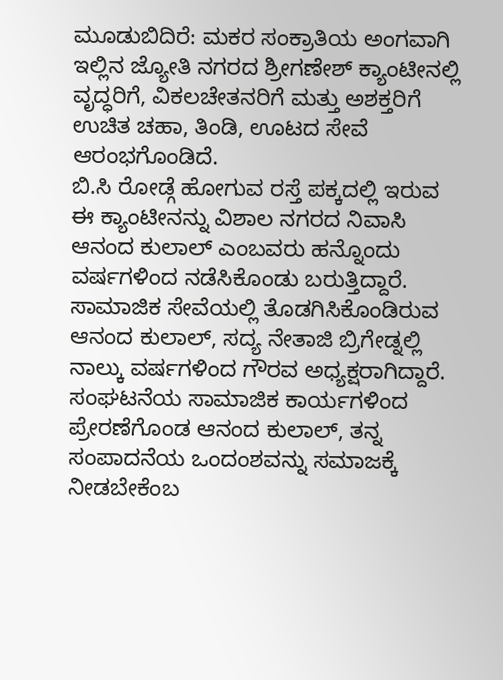ಮೂಡುಬಿದಿರೆ: ಮಕರ ಸಂಕ್ರಾತಿಯ ಅಂಗವಾಗಿ ಇಲ್ಲಿನ ಜ್ಯೋತಿ ನಗರದ ಶ್ರೀಗಣೇಶ್ ಕ್ಯಾಂಟೀನಲ್ಲಿ ವೃದ್ಧರಿಗೆ, ವಿಕಲಚೇತನರಿಗೆ ಮತ್ತು ಅಶಕ್ತರಿಗೆ ಉಚಿತ ಚಹಾ, ತಿಂಡಿ, ಊಟದ ಸೇವೆ ಆರಂಭಗೊಂಡಿದೆ.
ಬಿ.ಸಿ ರೋಡ್ಗೆ ಹೋಗುವ ರಸ್ತೆ ಪಕ್ಕದಲ್ಲಿ ಇರುವ ಈ ಕ್ಯಾಂಟೀನನ್ನು ವಿಶಾಲ ನಗರದ ನಿವಾಸಿ ಆನಂದ ಕುಲಾಲ್ ಎಂಬವರು ಹನ್ನೊಂದು ವರ್ಷಗಳಿಂದ ನಡೆಸಿಕೊಂಡು ಬರುತ್ತಿದ್ದಾರೆ. ಸಾಮಾಜಿಕ ಸೇವೆಯಲ್ಲಿ ತೊಡಗಿಸಿಕೊಂಡಿರುವ ಆನಂದ ಕುಲಾಲ್, ಸದ್ಯ ನೇತಾಜಿ ಬ್ರಿಗೇಡ್ನಲ್ಲಿ ನಾಲ್ಕು ವರ್ಷಗಳಿಂದ ಗೌರವ ಅಧ್ಯಕ್ಷರಾಗಿದ್ದಾರೆ.
ಸಂಘಟನೆಯ ಸಾಮಾಜಿಕ ಕಾರ್ಯಗಳಿಂದ ಪ್ರೇರಣೆಗೊಂಡ ಆನಂದ ಕುಲಾಲ್, ತನ್ನ ಸಂಪಾದನೆಯ ಒಂದಂಶವನ್ನು ಸಮಾಜಕ್ಕೆ ನೀಡಬೇಕೆಂಬ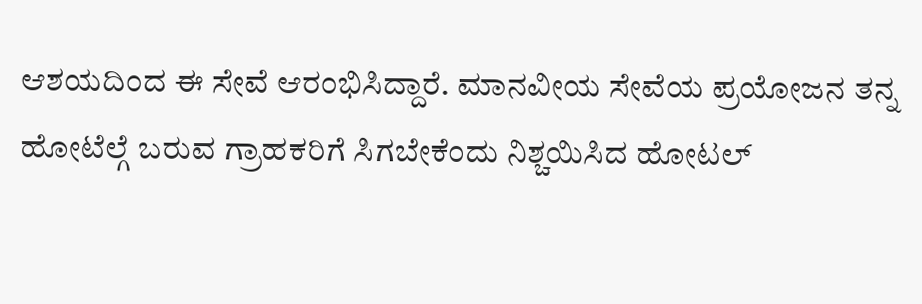ಆಶಯದಿಂದ ಈ ಸೇವೆ ಆರಂಭಿಸಿದ್ದಾರೆ. ಮಾನವೀಯ ಸೇವೆಯ ಪ್ರಯೋಜನ ತನ್ನ ಹೋಟೆಲ್ಗೆ ಬರುವ ಗ್ರಾಹಕರಿಗೆ ಸಿಗಬೇಕೆಂದು ನಿಶ್ಚಯಿಸಿದ ಹೋಟಲ್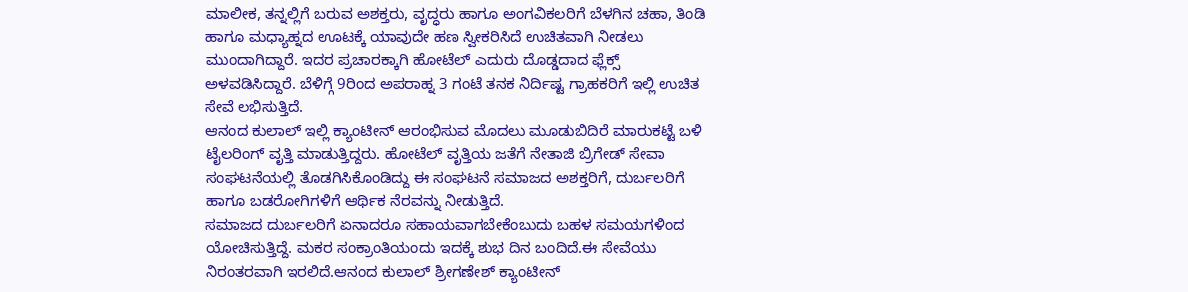ಮಾಲೀಕ, ತನ್ನಲ್ಲಿಗೆ ಬರುವ ಅಶಕ್ತರು, ವೃದ್ಧರು ಹಾಗೂ ಅಂಗವಿಕಲರಿಗೆ ಬೆಳಗಿನ ಚಹಾ, ತಿಂಡಿ ಹಾಗೂ ಮಧ್ಯಾಹ್ನದ ಊಟಕ್ಕೆ ಯಾವುದೇ ಹಣ ಸ್ವೀಕರಿಸಿದೆ ಉಚಿತವಾಗಿ ನೀಡಲು ಮುಂದಾಗಿದ್ದಾರೆ. ಇದರ ಪ್ರಚಾರಕ್ಕಾಗಿ ಹೋಟೆಲ್ ಎದುರು ದೊಡ್ಡದಾದ ಫ್ಲೆಕ್ಸ್ ಅಳವಡಿಸಿದ್ದಾರೆ. ಬೆಳಿಗ್ಗೆ 9ರಿಂದ ಅಪರಾಹ್ನ 3 ಗಂಟೆ ತನಕ ನಿರ್ದಿಷ್ಟ ಗ್ರಾಹಕರಿಗೆ ಇಲ್ಲಿ ಉಚಿತ ಸೇವೆ ಲಭಿಸುತ್ತಿದೆ.
ಆನಂದ ಕುಲಾಲ್ ಇಲ್ಲಿ ಕ್ಯಾಂಟೀನ್ ಆರಂಭಿಸುವ ಮೊದಲು ಮೂಡುಬಿದಿರೆ ಮಾರುಕಟ್ಟೆ ಬಳಿ ಟೈಲರಿಂಗ್ ವೃತ್ತಿ ಮಾಡುತ್ತಿದ್ದರು. ಹೋಟೆಲ್ ವೃತ್ತಿಯ ಜತೆಗೆ ನೇತಾಜಿ ಬ್ರಿಗೇಡ್ ಸೇವಾ ಸಂಘಟನೆಯಲ್ಲಿ ತೊಡಗಿಸಿಕೊಂಡಿದ್ದು ಈ ಸಂಘಟನೆ ಸಮಾಜದ ಅಶಕ್ತರಿಗೆ, ದುರ್ಬಲರಿಗೆ ಹಾಗೂ ಬಡರೋಗಿಗಳಿಗೆ ಆರ್ಥಿಕ ನೆರವನ್ನು ನೀಡುತ್ತಿದೆ.
ಸಮಾಜದ ದುರ್ಬಲರಿಗೆ ಏನಾದರೂ ಸಹಾಯವಾಗಬೇಕೆಂಬುದು ಬಹಳ ಸಮಯಗಳಿಂದ ಯೋಚಿಸುತ್ತಿದ್ದೆ. ಮಕರ ಸಂಕ್ರಾಂತಿಯಂದು ಇದಕ್ಕೆ ಶುಭ ದಿನ ಬಂದಿದೆ.ಈ ಸೇವೆಯು ನಿರಂತರವಾಗಿ ಇರಲಿದೆ.ಆನಂದ ಕುಲಾಲ್ ಶ್ರೀಗಣೇಶ್ ಕ್ಯಾಂಟೀನ್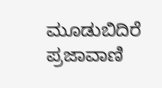ಮೂಡುಬಿದಿರೆ
ಪ್ರಜಾವಾಣಿ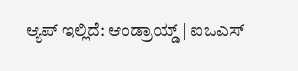ಆ್ಯಪ್ ಇಲ್ಲಿದೆ: ಆಂಡ್ರಾಯ್ಡ್ | ಐಒಎಸ್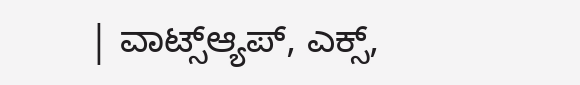| ವಾಟ್ಸ್ಆ್ಯಪ್, ಎಕ್ಸ್,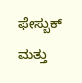ಫೇಸ್ಬುಕ್ ಮತ್ತು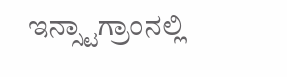ಇನ್ಸ್ಟಾಗ್ರಾಂನಲ್ಲಿ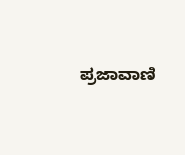ಪ್ರಜಾವಾಣಿ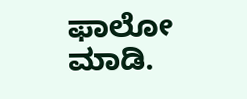ಫಾಲೋ ಮಾಡಿ.